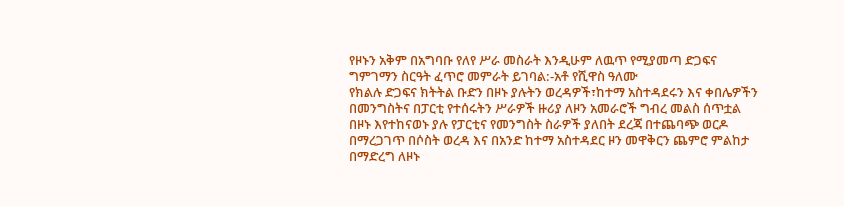የዞኑን አቅም በአግባቡ የለየ ሥራ መስራት እንዲሁም ለዉጥ የሚያመጣ ድጋፍና ግምገማን ስርዓት ፈጥሮ መምራት ይገባል:-አቶ የሺዋስ ዓለሙ
የክልሉ ድጋፍና ክትትል ቡድን በዞኑ ያሉትን ወረዳዎች፣ከተማ አስተዳደሩን እና ቀበሌዎችን በመንግስትና በፓርቲ የተሰሩትን ሥራዎች ዙሪያ ለዞን አመራሮች ግብረ መልስ ሰጥቷል በዞኑ እየተከናወኑ ያሉ የፓርቲና የመንግስት ስራዎች ያለበት ደረጃ በተጨባጭ ወርዶ በማረጋገጥ በሶስት ወረዳ እና በአንድ ከተማ አስተዳደር ዞን መዋቅርን ጨምሮ ምልከታ በማድረግ ለዞኑ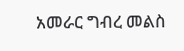አመራር ግብረ መልስ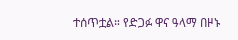ተሰጥቷል። የድጋፉ ዋና ዓላማ በዞኑ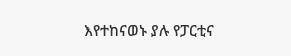እየተከናወኑ ያሉ የፓርቲና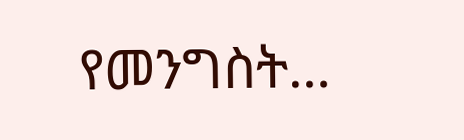የመንግስት…